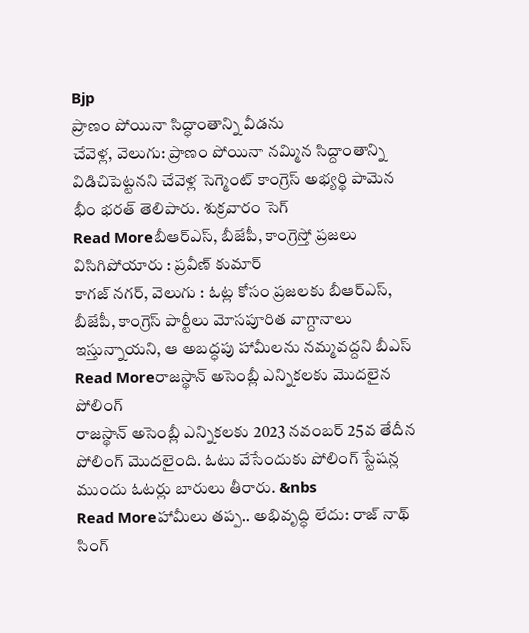Bjp
ప్రాణం పోయినా సిద్ధాంతాన్ని వీడను
చేవెళ్ల, వెలుగు: ప్రాణం పోయినా నమ్మిన సిద్దాంతాన్ని విడిచిపెట్టనని చేవెళ్ల సెగ్మెంట్ కాంగ్రెస్ అభ్యర్థి పామెన భీం భరత్ తెలిపారు. శుక్రవారం సెగ్
Read Moreబీఆర్ఎస్, బీజేపీ, కాంగ్రెస్తో ప్రజలు విసిగిపోయారు : ప్రవీణ్ కుమార్
కాగజ్ నగర్, వెలుగు : ఓట్ల కోసం ప్రజలకు బీఆర్ఎస్, బీజేపీ, కాంగ్రెస్ పార్టీలు మోసపూరిత వాగ్దానాలు ఇస్తున్నాయని, ఆ అబద్ధపు హామీలను నమ్మవద్దని బీఎస్
Read Moreరాజస్థాన్ అసెంబ్లీ ఎన్నికలకు మొదలైన పోలింగ్
రాజస్థాన్ అసెంబ్లీ ఎన్నికలకు 2023 నవంబర్ 25వ తేదీన పోలింగ్ మొదలైంది. ఓటు వేసేందుకు పోలింగ్ స్టేషన్ల ముందు ఓటర్లు బారులు తీరారు. &nbs
Read Moreహామీలు తప్ప.. అభివృద్ధి లేదు: రాజ్ నాథ్ సింగ్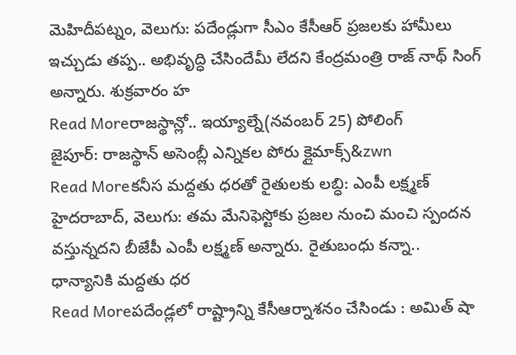మెహిదీపట్నం, వెలుగు: పదేండ్లుగా సీఎం కేసీఆర్ ప్రజలకు హామీలు ఇచ్చుడు తప్ప.. అభివృద్ధి చేసిందేమీ లేదని కేంద్రమంత్రి రాజ్ నాథ్ సింగ్ అన్నారు. శుక్రవారం హ
Read Moreరాజస్థాన్లో.. ఇయ్యాల్నే(నవంబర్ 25) పోలింగ్
జైపూర్: రాజస్థాన్ అసెంబ్లీ ఎన్నికల పోరు క్లైమాక్స్&zwn
Read Moreకనీస మద్దతు ధరతో రైతులకు లబ్ధి: ఎంపీ లక్ష్మణ్
హైదరాబాద్, వెలుగు: తమ మేనిఫెస్టోకు ప్రజల నుంచి మంచి స్పందన వస్తున్నదని బీజేపీ ఎంపీ లక్ష్మణ్ అన్నారు. రైతుబంధు కన్నా.. ధాన్యానికి మద్దతు ధర
Read Moreపదేండ్లలో రాష్ట్రాన్ని కేసీఆర్నాశనం చేసిండు : అమిత్ షా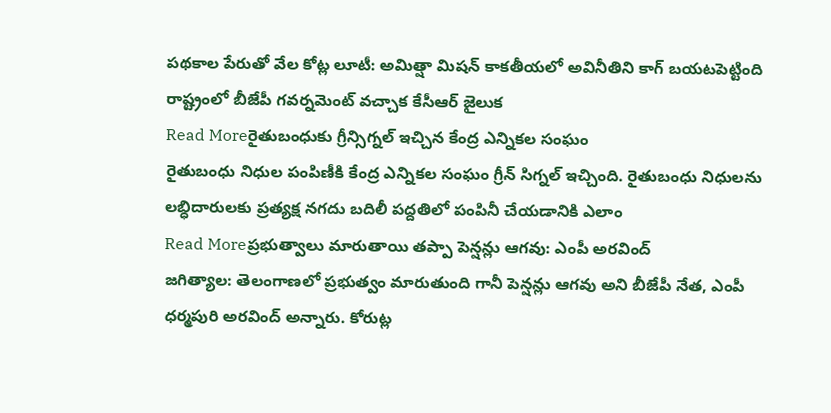పథకాల పేరుతో వేల కోట్ల లూటీ: అమిత్షా మిషన్ కాకతీయలో అవినీతిని కాగ్ బయటపెట్టింది రాష్ట్రంలో బీజేపీ గవర్నమెంట్ వచ్చాక కేసీఆర్ జైలుక
Read Moreరైతుబంధుకు గ్రీన్సిగ్నల్ ఇచ్చిన కేంద్ర ఎన్నికల సంఘం
రైతుబంధు నిధుల పంపిణీకి కేంద్ర ఎన్నికల సంఘం గ్రీన్ సిగ్నల్ ఇచ్చింది. రైతుబంధు నిధులను లబ్ధిదారులకు ప్రత్యక్ష నగదు బదిలీ పద్దతిలో పంపినీ చేయడానికి ఎలాం
Read Moreప్రభుత్వాలు మారుతాయి తప్పా పెన్షన్లు ఆగవు: ఎంపీ అరవింద్
జగిత్యాల: తెలంగాణలో ప్రభుత్వం మారుతుంది గానీ పెన్షన్లు ఆగవు అని బీజేపీ నేత, ఎంపీ ధర్మపురి అరవింద్ అన్నారు. కోరుట్ల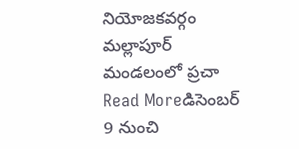నియోజకవర్గం మల్లాపూర్ మండలంలో ప్రచా
Read Moreడిసెంబర్ 9 నుంచి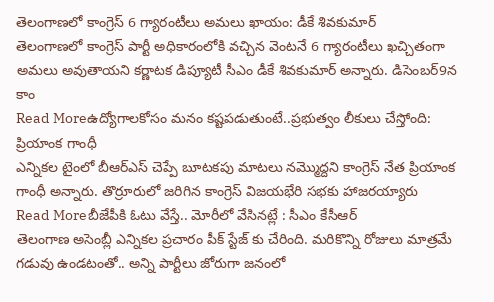తెలంగాణలో కాంగ్రెస్ 6 గ్యారంటీలు అమలు ఖాయం: డీకే శివకుమార్
తెలంగాణలో కాంగ్రెస్ పార్టీ అధికారంలోకి వచ్చిన వెంటనే 6 గ్యారంటీలు ఖచ్చితంగా అమలు అవుతాయని కర్ణాటక డిప్యూటీ సీఎం డీకే శివకుమార్ అన్నారు. డిసెంబర్9న కాం
Read Moreఉద్యోగాలకోసం మనం కష్టపడుతుంటే..ప్రభుత్వం లీకులు చేస్తోంది: ప్రియాంక గాంధీ
ఎన్నికల టైంలో బీఆర్ఎస్ చెప్పే బూటకపు మాటలు నమ్మొద్దని కాంగ్రెస్ నేత ప్రియాంక గాంధీ అన్నారు. తొర్రూరులో జరిగిన కాంగ్రెస్ విజయభేరి సభకు హాజరయ్యారు
Read Moreబీజేపీకి ఓటు వేస్తే.. మోరీలో వేసినట్లే : సీఎం కేసీఆర్
తెలంగాణ అసెంబ్లీ ఎన్నికల ప్రచారం పీక్ స్టేజ్ కు చేరింది. మరికొన్ని రోజులు మాత్రమే గడువు ఉండటంతో.. అన్ని పార్టీలు జోరుగా జనంలో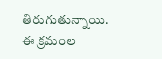తిరుగుతున్నాయి. ఈ క్రమంల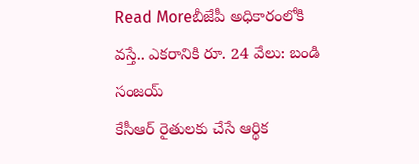Read Moreబీజేపీ అధికారంలోకి వస్తే.. ఎకరానికి రూ. 24 వేలు: బండి సంజయ్
కేసీఆర్ రైతులకు చేసే ఆర్థిక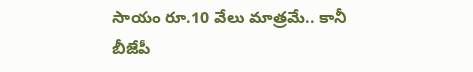సాయం రూ.10 వేలు మాత్రమే.. కానీ బీజేపీ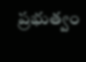ప్రభుత్వం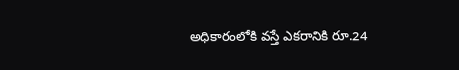అధికారంలోకి వస్తే ఎకరానికి రూ.24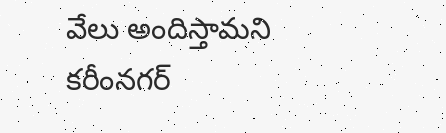వేలు అందిస్తామని కరీంనగర్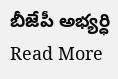బీజేపీ అభ్యర్ధి
Read More